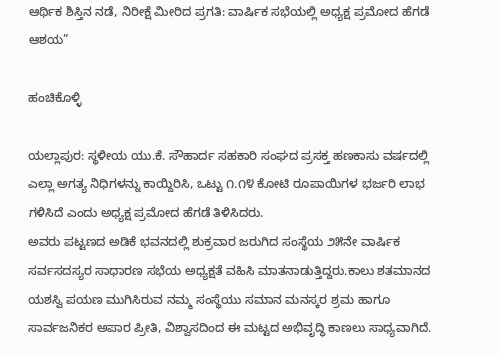ಆರ್ಥಿಕ ಶಿಸ್ತಿನ ನಡೆ, ನಿರೀಕ್ಷೆ ಮೀರಿದ ಪ್ರಗತಿ: ವಾರ್ಷಿಕ ಸಭೆಯಲ್ಲಿ ಅಧ್ಯಕ್ಷ ಪ್ರಮೋದ ಹೆಗಡೆ ಆಶಯ”

ಹಂಚಿಕೊಳ್ಳಿ

ಯಲ್ಲಾಪುರ: ಸ್ಥಳೀಯ ಯು.ಕೆ. ಸೌಹಾರ್ದ ಸಹಕಾರಿ ಸಂಘದ ಪ್ರಸಕ್ತ ಹಣಕಾಸು ವರ್ಷದಲ್ಲಿ ಎಲ್ಲಾ ಅಗತ್ಯ ನಿಧಿಗಳನ್ನು ಕಾಯ್ದಿರಿಸಿ, ಒಟ್ಟು ೧.೧೪ ಕೋಟಿ ರೂಪಾಯಿಗಳ ಭರ್ಜರಿ ಲಾಭ ಗಳಿಸಿದೆ ಎಂದು ಅಧ್ಯಕ್ಷ ಪ್ರಮೋದ ಹೆಗಡೆ ತಿಳಿಸಿದರು.
ಅವರು ಪಟ್ಟಣದ ಅಡಿಕೆ ಭವನದಲ್ಲಿ ಶುಕ್ರವಾರ ಜರುಗಿದ ಸಂಸ್ಥೆಯ ೨೫ನೇ ವಾರ್ಷಿಕ ಸರ್ವಸದಸ್ಯರ ಸಾಧಾರಣ ಸಭೆಯ ಅಧ್ಯಕ್ಷತೆ ವಹಿಸಿ ಮಾತನಾಡುತ್ತಿದ್ದರು.ಕಾಲು ಶತಮಾನದ ಯಶಸ್ವಿ ಪಯಣ ಮುಗಿಸಿರುವ ನಮ್ಮ ಸಂಸ್ಥೆಯು ಸಮಾನ ಮನಸ್ಕರ ಶ್ರಮ ಹಾಗೂ ಸಾರ್ವಜನಿಕರ ಅಪಾರ ಪ್ರೀತಿ, ವಿಶ್ವಾಸದಿಂದ ಈ ಮಟ್ಟದ ಅಭಿವೃದ್ಧಿ ಕಾಣಲು ಸಾಧ್ಯವಾಗಿದೆ.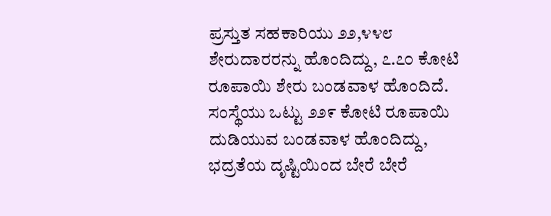ಪ್ರಸ್ತುತ ಸಹಕಾರಿಯು ೨೨,೪೪೮ ಶೇರುದಾರರನ್ನು ಹೊಂದಿದ್ದು, ೭.೭೦ ಕೋಟಿ ರೂಪಾಯಿ ಶೇರು ಬಂಡವಾಳ ಹೊಂದಿದೆ. ಸಂಸ್ಥೆಯು ಒಟ್ಟು ೨೨೯ ಕೋಟಿ ರೂಪಾಯಿ ದುಡಿಯುವ ಬಂಡವಾಳ ಹೊಂದಿದ್ದು, ಭದ್ರತೆಯ ದೃಷ್ಟಿಯಿಂದ ಬೇರೆ ಬೇರೆ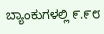ಬ್ಯಾಂಕುಗಳಲ್ಲಿ ೯.೯೮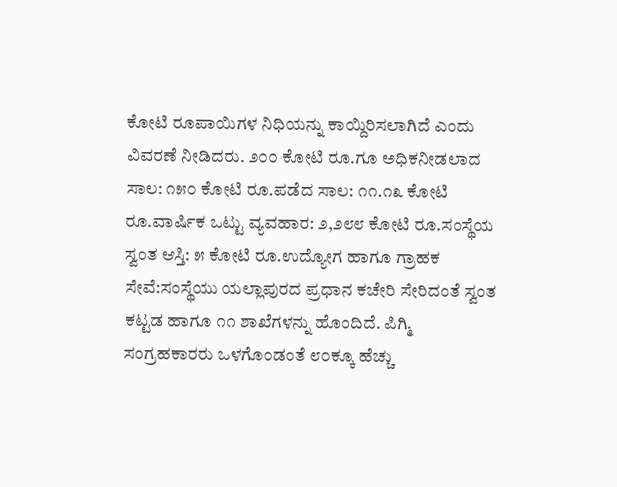ಕೋಟಿ ರೂಪಾಯಿಗಳ ನಿಧಿಯನ್ನು ಕಾಯ್ದಿರಿಸಲಾಗಿದೆ ಎಂದು ವಿವರಣೆ ನೀಡಿದರು. ೨೦೦ ಕೋಟಿ ರೂ.ಗೂ ಅಧಿಕನೀಡಲಾದ ಸಾಲ: ೧೫೦ ಕೋಟಿ ರೂ.ಪಡೆದ ಸಾಲ: ೧೧.೧೩ ಕೋಟಿ ರೂ.ವಾರ್ಷಿಕ ಒಟ್ಟು ವ್ಯವಹಾರ: ೨,೨೮೮ ಕೋಟಿ ರೂ.ಸಂಸ್ಥೆಯ ಸ್ವಂತ ಆಸ್ತಿ: ೫ ಕೋಟಿ ರೂ.ಉದ್ಯೋಗ ಹಾಗೂ ಗ್ರಾಹಕ ಸೇವೆ:ಸಂಸ್ಥೆಯು ಯಲ್ಲಾಪುರದ ಪ್ರಧಾನ ಕಚೇರಿ ಸೇರಿದಂತೆ ಸ್ವಂತ ಕಟ್ಟಡ ಹಾಗೂ ೧೧ ಶಾಖೆಗಳನ್ನು ಹೊಂದಿದೆ. ಪಿಗ್ಮಿ ಸಂಗ್ರಹಕಾರರು ಒಳಗೊಂಡಂತೆ ೮೦ಕ್ಕೂ ಹೆಚ್ಚು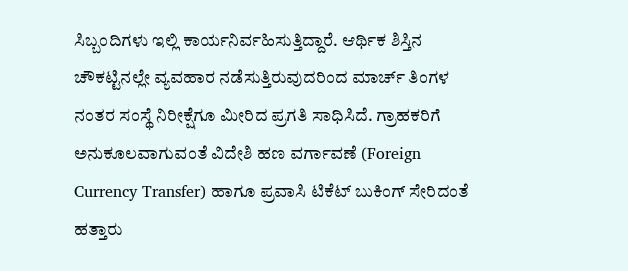ಸಿಬ್ಬಂದಿಗಳು ಇಲ್ಲಿ ಕಾರ್ಯನಿರ್ವಹಿಸುತ್ತಿದ್ದಾರೆ. ಆರ್ಥಿಕ ಶಿಸ್ತಿನ ಚೌಕಟ್ಟಿನಲ್ಲೇ ವ್ಯವಹಾರ ನಡೆಸುತ್ತಿರುವುದರಿಂದ ಮಾರ್ಚ್ ತಿಂಗಳ ನಂತರ ಸಂಸ್ಥೆ ನಿರೀಕ್ಷೆಗೂ ಮೀರಿದ ಪ್ರಗತಿ ಸಾಧಿಸಿದೆ. ಗ್ರಾಹಕರಿಗೆ ಅನುಕೂಲವಾಗುವಂತೆ ವಿದೇಶಿ ಹಣ ವರ್ಗಾವಣೆ (Foreign Currency Transfer) ಹಾಗೂ ಪ್ರವಾಸಿ ಟಿಕೆಟ್ ಬುಕಿಂಗ್ ಸೇರಿದಂತೆ ಹತ್ತಾರು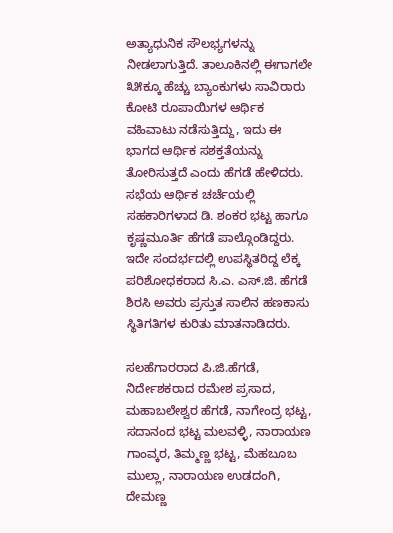ಅತ್ಯಾಧುನಿಕ ಸೌಲಭ್ಯಗಳನ್ನು ನೀಡಲಾಗುತ್ತಿದೆ. ತಾಲೂಕಿನಲ್ಲಿ ಈಗಾಗಲೇ ೩೫ಕ್ಕೂ ಹೆಚ್ಚು ಬ್ಯಾಂಕುಗಳು ಸಾವಿರಾರು ಕೋಟಿ ರೂಪಾಯಿಗಳ ಆರ್ಥಿಕ ವಹಿವಾಟು ನಡೆಸುತ್ತಿದ್ದು, ಇದು ಈ ಭಾಗದ ಆರ್ಥಿಕ ಸಶಕ್ತತೆಯನ್ನು ತೋರಿಸುತ್ತದೆ ಎಂದು ಹೆಗಡೆ ಹೇಳಿದರು. ಸಭೆಯ ಆರ್ಥಿಕ ಚರ್ಚೆಯಲ್ಲಿ ಸಹಕಾರಿಗಳಾದ ಡಿ. ಶಂಕರ ಭಟ್ಟ ಹಾಗೂ ಕೃಷ್ಣಮೂರ್ತಿ ಹೆಗಡೆ ಪಾಲ್ಗೊಂಡಿದ್ದರು. ಇದೇ ಸಂದರ್ಭದಲ್ಲಿ ಉಪಸ್ಥಿತರಿದ್ದ ಲೆಕ್ಕ ಪರಿಶೋಧಕರಾದ ಸಿ.ಎ. ಎಸ್.ಜಿ. ಹೆಗಡೆ ಶಿರಸಿ ಅವರು ಪ್ರಸ್ತುತ ಸಾಲಿನ ಹಣಕಾಸು ಸ್ಥಿತಿಗತಿಗಳ ಕುರಿತು ಮಾತನಾಡಿದರು.

ಸಲಹೆಗಾರರಾದ ಪಿ.ಜಿ.ಹೆಗಡೆ, ನಿರ್ದೇಶಕರಾದ ರಮೇಶ ಪ್ರಸಾದ, ಮಹಾಬಲೇಶ್ವರ ಹೆಗಡೆ, ನಾಗೇಂದ್ರ ಭಟ್ಟ, ಸದಾನಂದ ಭಟ್ಟ ಮಲವಳ್ಳಿ, ನಾರಾಯಣ ಗಾಂವ್ಕರ, ತಿಮ್ಮಣ್ಣ ಭಟ್ಟ, ಮೆಹಬೂಬ ಮುಲ್ಲಾ, ನಾರಾಯಣ ಉಡದಂಗಿ, ದೇಮಣ್ಣ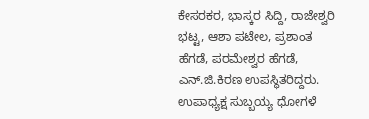ಕೇಸರಕರ, ಭಾಸ್ಕರ ಸಿದ್ದಿ, ರಾಜೇಶ್ವರಿ ಭಟ್ಟ, ಆಶಾ ಪಟೇಲ, ಪ್ರಶಾಂತ ಹೆಗಡೆ, ಪರಮೇಶ್ವರ ಹೆಗಡೆ, ಎನ್.ಜಿ.ಕಿರಣ ಉಪಸ್ಥಿತರಿದ್ದರು. ಉಪಾಧ್ಯಕ್ಷ ಸುಬ್ಬಯ್ಯ ಧೋಗಳೆ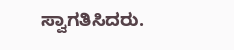ಸ್ವಾಗತಿಸಿದರು.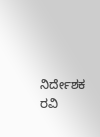ನಿರ್ದೇಶಕ ರವಿ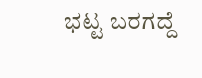ಭಟ್ಟ ಬರಗದ್ದೆ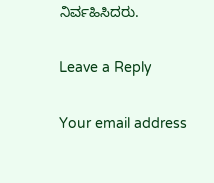ನಿರ್ವಹಿಸಿದರು.

Leave a Reply

Your email address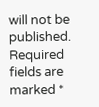will not be published. Required fields are marked *